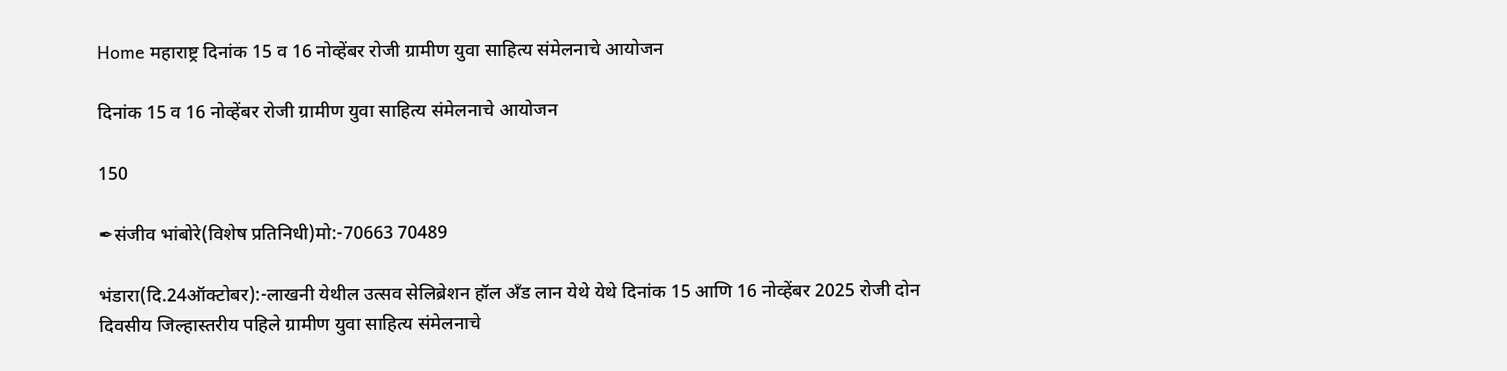Home महाराष्ट्र दिनांक 15 व 16 नोव्हेंबर रोजी ग्रामीण युवा साहित्य संमेलनाचे आयोजन

दिनांक 15 व 16 नोव्हेंबर रोजी ग्रामीण युवा साहित्य संमेलनाचे आयोजन

150

✒संजीव भांबोरे(विशेष प्रतिनिधी)मो:-70663 70489

भंडारा(दि.24ऑक्टोबर):-लाखनी येथील उत्सव सेलिब्रेशन हॉल अँड लान येथे येथे दिनांक 15 आणि 16 नोव्हेंबर 2025 रोजी दोन दिवसीय जिल्हास्तरीय पहिले ग्रामीण युवा साहित्य संमेलनाचे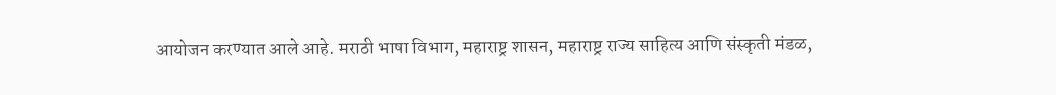आयोजन करण्यात आले आहे. मराठी भाषा विभाग, महाराष्ट्र शासन, महाराष्ट्र राज्य साहित्य आणि संस्कृती मंडळ,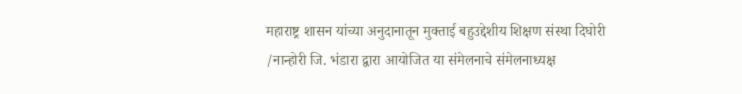महाराष्ट्र शासन यांच्या अनुदानातून मुक्ताई बहुउद्देशीय शिक्षण संस्था दिघोरी /नान्होरी जि. भंडारा द्वारा आयोजित या संमेलनाचे संमेलनाध्यक्ष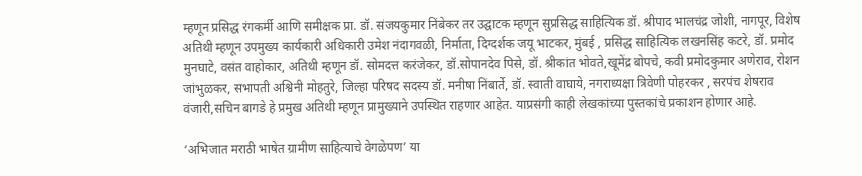म्हणून प्रसिद्ध रंगकर्मी आणि समीक्षक प्रा. डॉ. संजयकुमार निंबेकर तर उद्घाटक म्हणून सुप्रसिद्ध साहित्यिक डॉ. श्रीपाद भालचंद्र जोशी, नागपूर, विशेष अतिथी म्हणून उपमुख्य कार्यकारी अधिकारी उमेश नंदागवळी, निर्माता, दिग्दर्शक जयू भाटकर, मुंबई , प्रसिद्ध साहित्यिक लखनसिंह कटरे, डॉ. प्रमोद मुनघाटे, वसंत वाहोकार, अतिथी म्हणून डॉ. सोमदत्त करंजेकर, डॉ.सोपानदेव पिसे, डॉ. श्रीकांत भोवते,खूमेंद्र बोपचे, कवी प्रमोदकुमार अणेराव, रोशन जांभुळकर, सभापती अश्विनी मोहतुरे, जिल्हा परिषद सदस्य डॉ. मनीषा निंबार्ते, डॉ. स्वाती वाघाये, नगराध्यक्षा त्रिवेणी पोहरकर , सरपंच शेषराव वंजारी,सचिन बागडे हे प्रमुख अतिथी म्हणून प्रामुख्याने उपस्थित राहणार आहेत. याप्रसंगी काही लेखकांच्या पुस्तकांचे प्रकाशन होणार आहे.

‘अभिजात मराठी भाषेत ग्रामीण साहित्याचे वेगळेपण’ या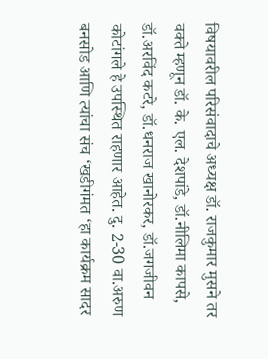विषयावरील परिसंवादाचे अध्यक्ष डॉ. राजकुमार मुसने तर वक्ते म्हणून डॉ. के. एल. देशपांडे, डॉ.नीलिमा कापसे, डॉ.अरविंद कटरे, डॉ.धनराज खानोरकर, डॉ.जगजीवन कोटांगले हे उपस्थित राहणार आहेत. दु. 2-30 वा.अरुण बनसोड आणि त्यांचा संच ‘खडीगंमत ‘हा कार्यक्रम सादर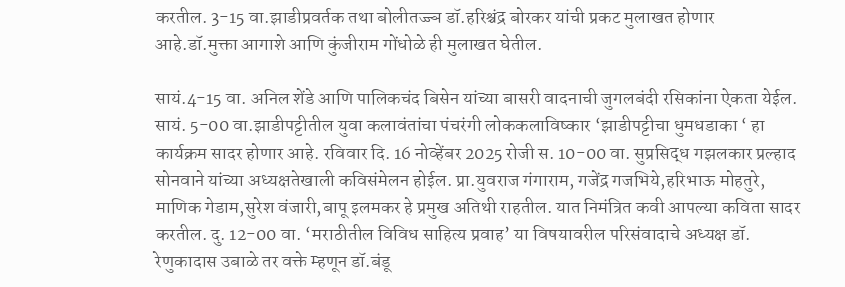करतील. 3-15 वा.झाडीप्रवर्तक तथा बोलीतज्ज्ञ डॉ.हरिश्चंद्र बोरकर यांची प्रकट मुलाखत होणार आहे.डॉ.मुक्ता आगाशे आणि कुंजीराम गोंधोळे ही मुलाखत घेतील.

सायं.4-15 वा. अनिल शेंडे आणि पालिकचंद बिसेन यांच्या बासरी वादनाची जुगलबंदी रसिकांना ऐकता येईल. सायं. 5-00 वा.झाडीपट्टीतील युवा कलावंतांचा पंचरंगी लोककलाविष्कार ‘झाडीपट्टीचा धुमधडाका ‘ हा कार्यक्रम सादर होणार आहे. रविवार दि. 16 नोव्हेंबर 2025 रोजी स. 10-00 वा. सुप्रसिद्ध गझलकार प्रल्हाद सोनवाने यांच्या अध्यक्षतेखाली कविसंमेलन होईल. प्रा.युवराज गंगाराम, गजेंद्र गजभिये,हरिभाऊ मोहतुरे, माणिक गेडाम,सुरेश वंजारी,बापू इलमकर हे प्रमुख अतिथी राहतील. यात निमंत्रित कवी आपल्या कविता सादर करतील. दु. 12-00 वा. ‘मराठीतील विविध साहित्य प्रवाह’ या विषयावरील परिसंवादाचे अध्यक्ष डॉ. रेणुकादास उबाळे तर वक्ते म्हणून डॉ.बंडू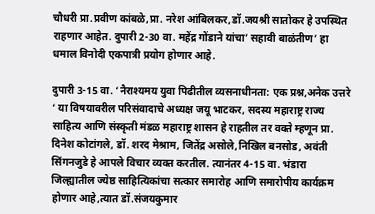चौधरी प्रा.प्रवीण कांबळे,प्रा. नरेश आंबिलकर,डॉ.जयश्री सातोकर हे उपस्थित राहणार आहेत. दुपारी 2-30 वा. महेंद्र गोंडाने यांचा’ सहावी बाळंतीण’ हा धमाल विनोदी एकपात्री प्रयोग होणार आहे.

दुपारी 3-15 वा. ‘नैराश्यमय युवा पिढीतील व्यसनाधीनता: एक प्रश्न,अनेक उत्तरे ‘ या विषयावरील परिसंवादाचे अध्यक्ष जयू भाटकर, सदस्य महाराष्ट्र राज्य साहित्य आणि संस्कृती मंडळ महाराष्ट्र शासन हे राहतील तर वक्ते म्हणून प्रा. दिनेश कोटांगले, डॉ. शरद मेश्राम, जितेंद्र असोले,निखिल बनसोड, अवंती सिंगनजुडे हे आपले विचार व्यक्त करतील. त्यानंतर 4-15 वा. भंडारा जिल्ह्यातील ज्येष्ठ साहित्यिकांचा सत्कार समारोह आणि समारोपीय कार्यक्रम होणार आहे,त्यात डॉ.संजयकुमार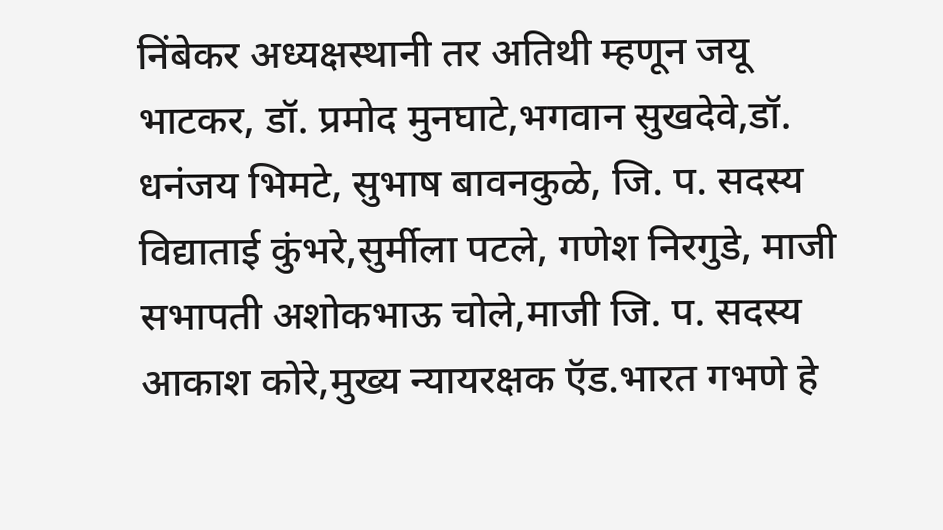निंबेकर अध्यक्षस्थानी तर अतिथी म्हणून जयू भाटकर, डॉ. प्रमोद मुनघाटे,भगवान सुखदेवे,डॉ. धनंजय भिमटे, सुभाष बावनकुळे, जि. प. सदस्य विद्याताई कुंभरे,सुर्मीला पटले, गणेश निरगुडे, माजी सभापती अशोकभाऊ चोले,माजी जि. प. सदस्य आकाश कोरे,मुख्य न्यायरक्षक ऍड.भारत गभणे हे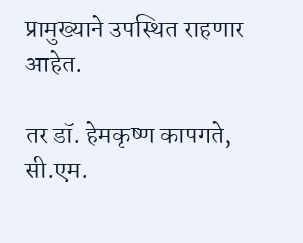प्रामुख्याने उपस्थित राहणार आहेत.

तर डॉ. हेमकृष्ण कापगते, सी.एम.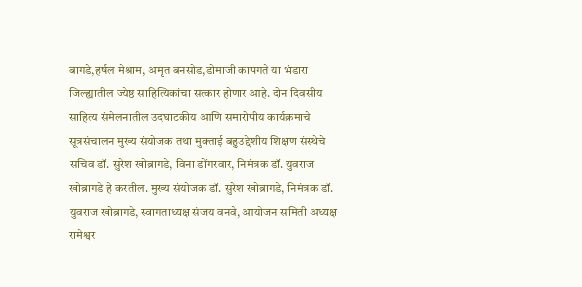बागडे,हर्षल मेश्राम, अमृत बनसोड,डोमाजी कापगते या भंडारा जिल्ह्यातील ज्येष्ठ साहित्यिकांचा सत्कार होणार आहे. दोन दिवसीय साहित्य संमेलनातील उदघाटकीय आणि समारोपीय कार्यक्रमाचे सूत्रसंचालन मुख्य संयोजक तथा मुक्ताई बहुउद्देशीय शिक्षण संस्थेचे सचिव डॉ. सुरेश खोब्रागडे, विना डोंगरवार, निमंत्रक डॉ. युवराज खोब्रागडे हे करतील. मुख्य संयोजक डॉ. सुरेश खोब्रागडे, निमंत्रक डॉ. युवराज खोब्रागडे, स्वागताध्यक्ष संजय वनवे, आयोजन समिती अध्यक्ष रामेश्वर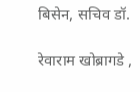बिसेन, सचिव डॉ.

रेवाराम खोब्रागडे ,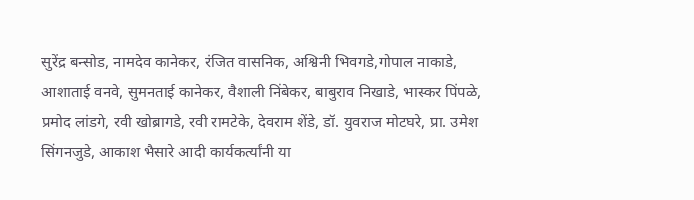सुरेंद्र बन्सोड, नामदेव कानेकर, रंजित वासनिक, अश्विनी भिवगडे,गोपाल नाकाडे, आशाताई वनवे, सुमनताई कानेकर, वैशाली निंबेकर, बाबुराव निखाडे, भास्कर पिंपळे, प्रमोद लांडगे, रवी खोब्रागडे, रवी रामटेके, देवराम शेंडे, डॉ. युवराज मोटघरे, प्रा. उमेश सिंगनजुडे, आकाश भैसारे आदी कार्यकर्त्यांनी या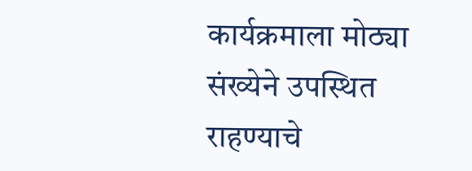कार्यक्रमाला मोठ्या संख्येने उपस्थित राहण्याचे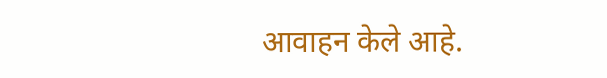आवाहन केले आहे.